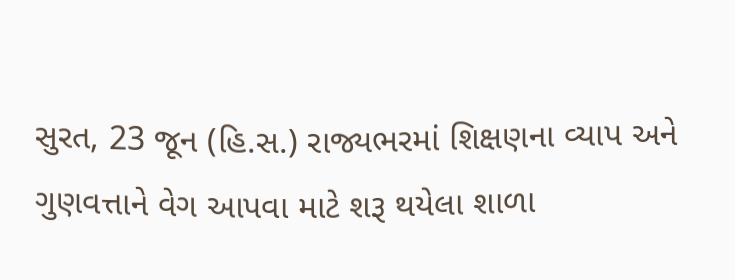સુરત, 23 જૂન (હિ.સ.) રાજ્યભરમાં શિક્ષણના વ્યાપ અને ગુણવત્તાને વેગ આપવા માટે શરૂ થયેલા શાળા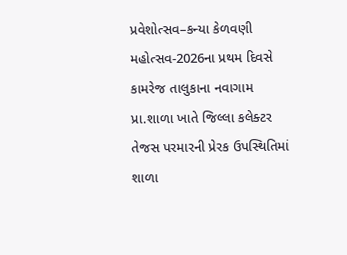પ્રવેશોત્સવ–કન્યા કેળવણી મહોત્સવ-2026ના પ્રથમ દિવસે કામરેજ તાલુકાના નવાગામ પ્રા.શાળા ખાતે જિલ્લા કલેક્ટર તેજસ પરમારની પ્રેરક ઉપસ્થિતિમાં શાળા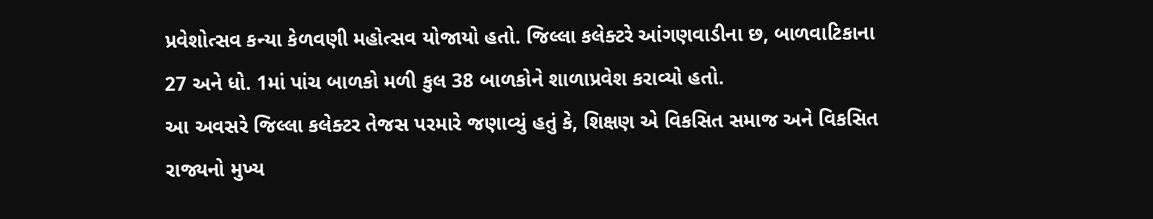પ્રવેશોત્સવ કન્યા કેળવણી મહોત્સવ યોજાયો હતો. જિલ્લા કલેક્ટરે આંગણવાડીના છ, બાળવાટિકાના 27 અને ધો. 1માં પાંચ બાળકો મળી કુલ 38 બાળકોને શાળાપ્રવેશ કરાવ્યો હતો.
આ અવસરે જિલ્લા કલેક્ટર તેજસ પરમારે જણાવ્યું હતું કે, શિક્ષણ એ વિકસિત સમાજ અને વિકસિત રાજ્યનો મુખ્ય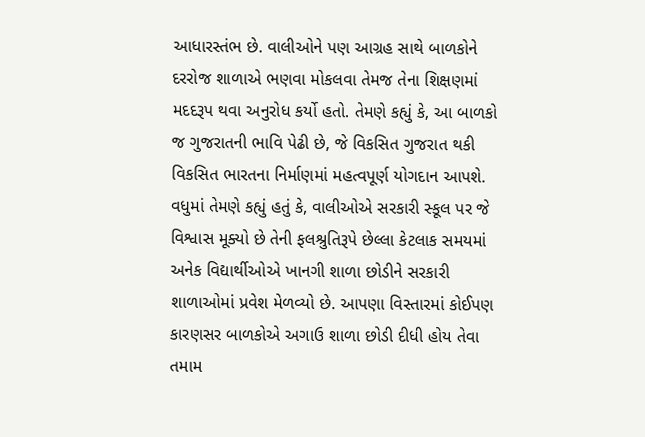આધારસ્તંભ છે. વાલીઓને પણ આગ્રહ સાથે બાળકોને દરરોજ શાળાએ ભણવા મોકલવા તેમજ તેના શિક્ષણમાં મદદરૂપ થવા અનુરોધ કર્યો હતો. તેમણે કહ્યું કે, આ બાળકો જ ગુજરાતની ભાવિ પેઢી છે, જે વિકસિત ગુજરાત થકી વિકસિત ભારતના નિર્માણમાં મહત્વપૂર્ણ યોગદાન આપશે.
વધુમાં તેમણે કહ્યું હતું કે, વાલીઓએ સરકારી સ્કૂલ પર જે વિશ્વાસ મૂક્યો છે તેની ફલશ્રુતિરૂપે છેલ્લા કેટલાક સમયમાં અનેક વિદ્યાર્થીઓએ ખાનગી શાળા છોડીને સરકારી શાળાઓમાં પ્રવેશ મેળવ્યો છે. આપણા વિસ્તારમાં કોઈપણ કારણસર બાળકોએ અગાઉ શાળા છોડી દીધી હોય તેવા તમામ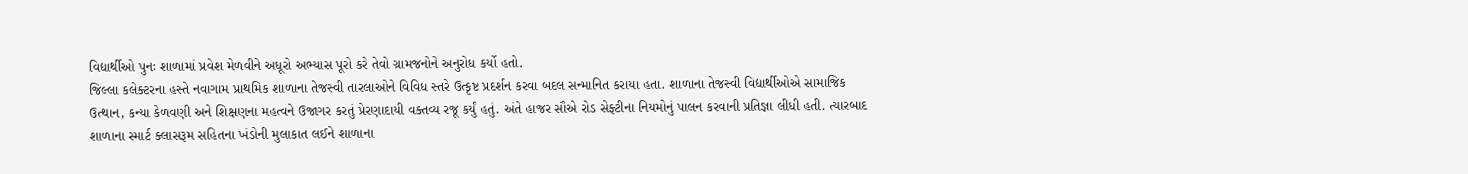વિદ્યાર્થીઓ પુનઃ શાળામાં પ્રવેશ મેળવીને અધૂરો અભ્યાસ પૂરો કરે તેવો ગ્રામજનોને અનુરોધ કર્યો હતો.
જિલ્લા કલેક્ટરના હસ્તે નવાગામ પ્રાથમિક શાળાના તેજસ્વી તારલાઓને વિવિધ સ્તરે ઉત્કૃષ્ટ પ્રદર્શન કરવા બદલ સન્માનિત કરાયા હતા. શાળાના તેજસ્વી વિદ્યાર્થીઓએ સામાજિક ઉત્થાન, કન્યા કેળવણી અને શિક્ષણના મહત્વને ઉજાગર કરતું પ્રેરણાદાયી વક્તવ્ય રજૂ કર્યું હતું. અંતે હાજર સૌએ રોડ સેફ્ટીના નિયમોનું પાલન કરવાની પ્રતિજ્ઞા લીધી હતી. ત્યારબાદ શાળાના સ્માર્ટ ક્લાસરૂમ સહિતના ખંડોની મુલાકાત લઈને શાળાના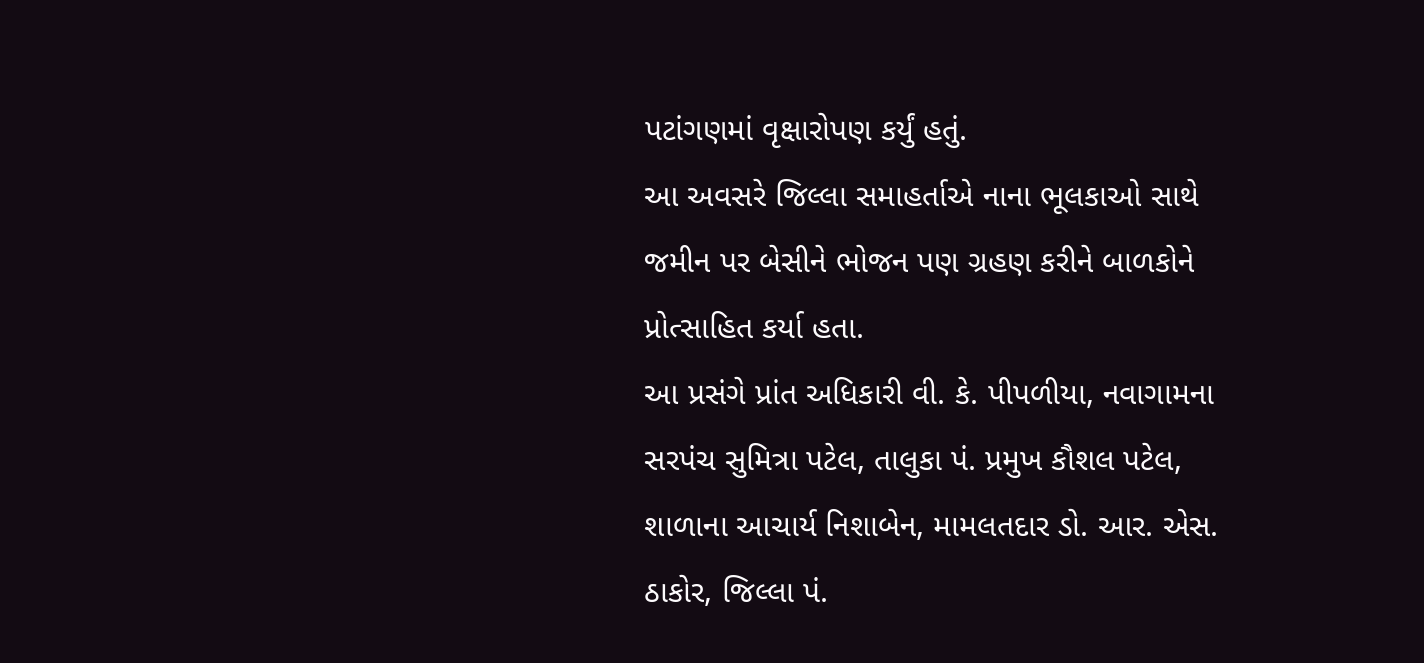પટાંગણમાં વૃક્ષારોપણ કર્યું હતું.
આ અવસરે જિલ્લા સમાહર્તાએ નાના ભૂલકાઓ સાથે જમીન પર બેસીને ભોજન પણ ગ્રહણ કરીને બાળકોને પ્રોત્સાહિત કર્યા હતા.
આ પ્રસંગે પ્રાંત અધિકારી વી. કે. પીપળીયા, નવાગામના સરપંચ સુમિત્રા પટેલ, તાલુકા પં. પ્રમુખ કૌશલ પટેલ, શાળાના આચાર્ય નિશાબેન, મામલતદાર ડો. આર. એસ. ઠાકોર, જિલ્લા પં.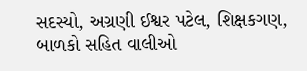સદસ્યો, અગ્રણી ઈશ્વર પટેલ, શિક્ષકગણ, બાળકો સહિત વાલીઓ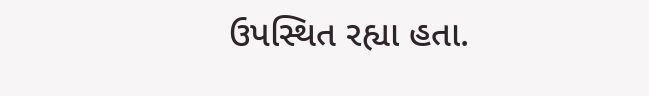ઉપસ્થિત રહ્યા હતા.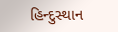હિન્દુસ્થાન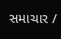સમાચાર /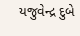યજુવેન્દ્ર દુબે